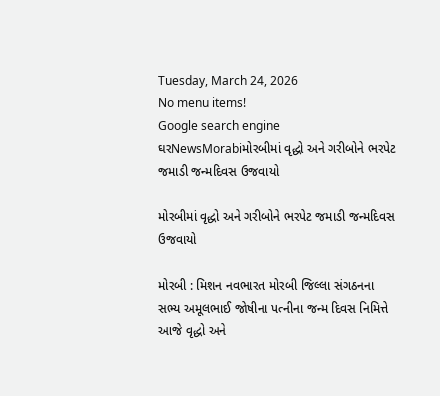Tuesday, March 24, 2026
No menu items!
Google search engine
ઘરNewsMorabiમોરબીમાં વૃદ્ધો અને ગરીબોને ભરપેટ જમાડી જન્મદિવસ ઉજવાયો

મોરબીમાં વૃદ્ધો અને ગરીબોને ભરપેટ જમાડી જન્મદિવસ ઉજવાયો

મોરબી : મિશન નવભારત મોરબી જિલ્લા સંગઠનના સભ્ય અમૂલભાઈ જોષીના પત્નીના જન્મ દિવસ નિમિત્તે આજે વૃદ્ધો અને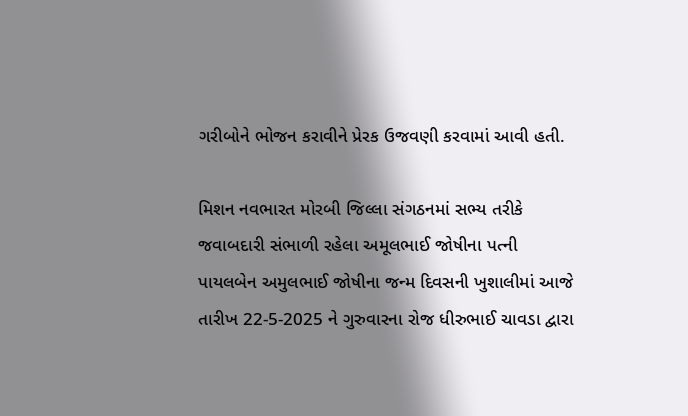ગરીબોને ભોજન કરાવીને પ્રેરક ઉજવણી કરવામાં આવી હતી.

મિશન નવભારત મોરબી જિલ્લા સંગઠનમાં સભ્ય તરીકે જવાબદારી સંભાળી રહેલા અમૂલભાઈ જોષીના પત્ની પાયલબેન અમુલભાઈ જોષીના જન્મ દિવસની ખુશાલીમાં આજે તારીખ 22-5-2025 ને ગુરુવારના રોજ ધીરુભાઈ ચાવડા દ્વારા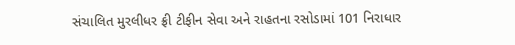સંચાલિત મુરલીધર ફ્રી ટીફીન સેવા અને રાહતના રસોડામાં 101 નિરાધાર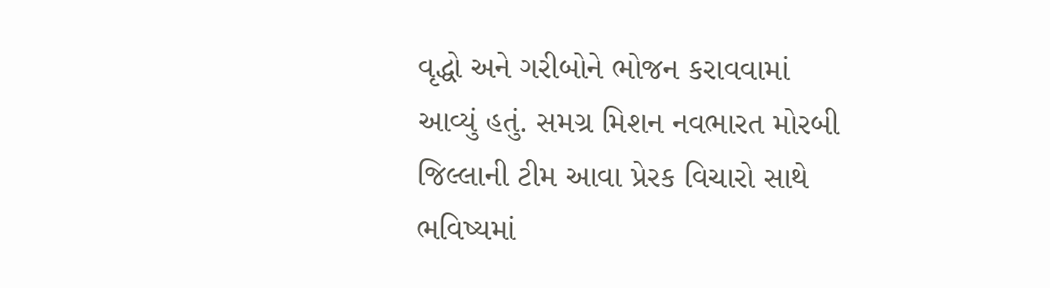વૃદ્ધો અને ગરીબોને ભોજન કરાવવામાં આવ્યું હતું. સમગ્ર મિશન નવભારત મોરબી જિલ્લાની ટીમ આવા પ્રેરક વિચારો સાથે ભવિષ્યમાં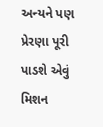અન્યને પણ પ્રેરણા પૂરી પાડશે એવું મિશન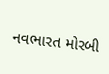નવભારત મોરબી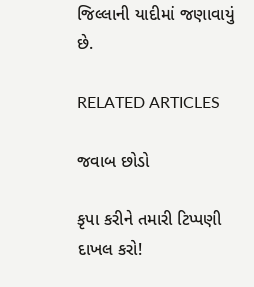જિલ્લાની યાદીમાં જણાવાયું છે.

RELATED ARTICLES

જવાબ છોડો

કૃપા કરીને તમારી ટિપ્પણી દાખલ કરો!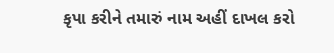કૃપા કરીને તમારું નામ અહીં દાખલ કરો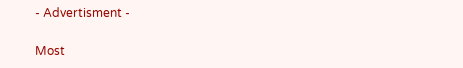- Advertisment -

Most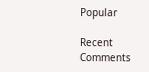Popular

Recent Comments